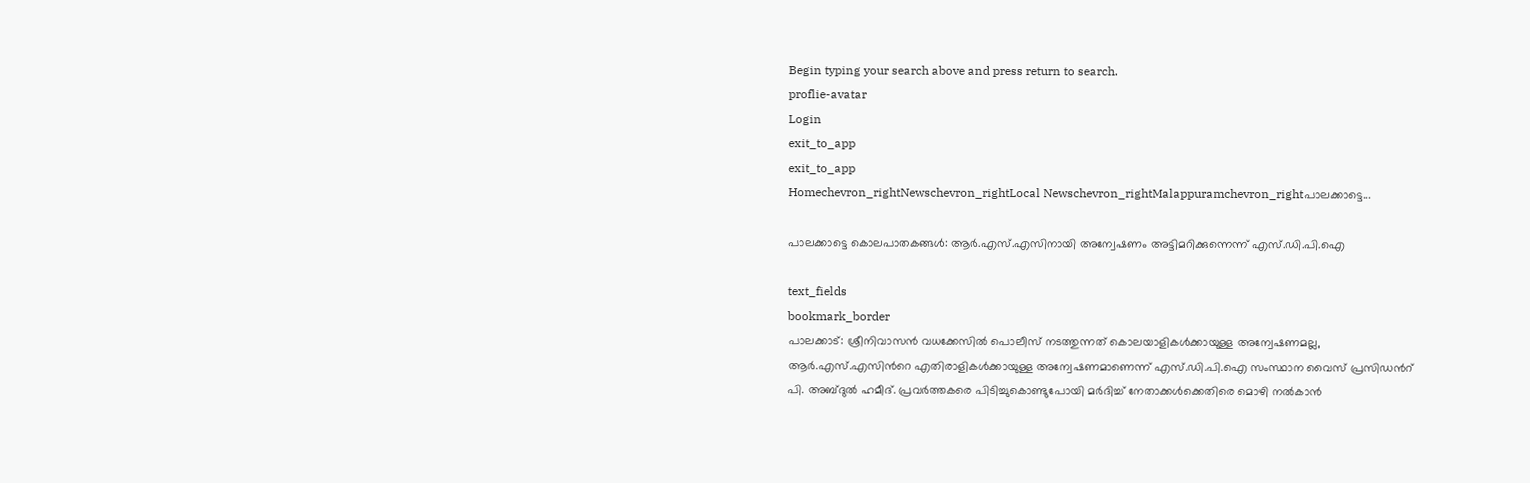Begin typing your search above and press return to search.
proflie-avatar
Login
exit_to_app
exit_to_app
Homechevron_rightNewschevron_rightLocal Newschevron_rightMalappuramchevron_rightപാലക്കാട്ടെ...

പാലക്കാട്ടെ കൊലപാതകങ്ങൾ: ആർ.എസ്.എസിനായി അന്വേഷണം അട്ടിമറിക്കുന്നെന്ന് എസ്.ഡി.പി.ഐ

text_fields
bookmark_border
പാലക്കാട്: ശ്രീനിവാസൻ വധക്കേസിൽ പൊലീസ് നടത്തുന്നത് കൊലയാളികൾക്കായുള്ള അന്വേഷണമല്ല, ആർ.എസ്.എസിന്‍റെ എതിരാളികൾക്കായുള്ള അന്വേഷണമാണെന്ന് എസ്.ഡി.പി.ഐ സംസ്ഥാന വൈസ് പ്രസിഡന്‍റ് പി. അബ്ദുൽ ഹമീദ്. പ്രവർത്തകരെ പിടിച്ചുകൊണ്ടുപോയി മർദിച്ച് നേതാക്കൾക്കെതിരെ മൊഴി നൽകാൻ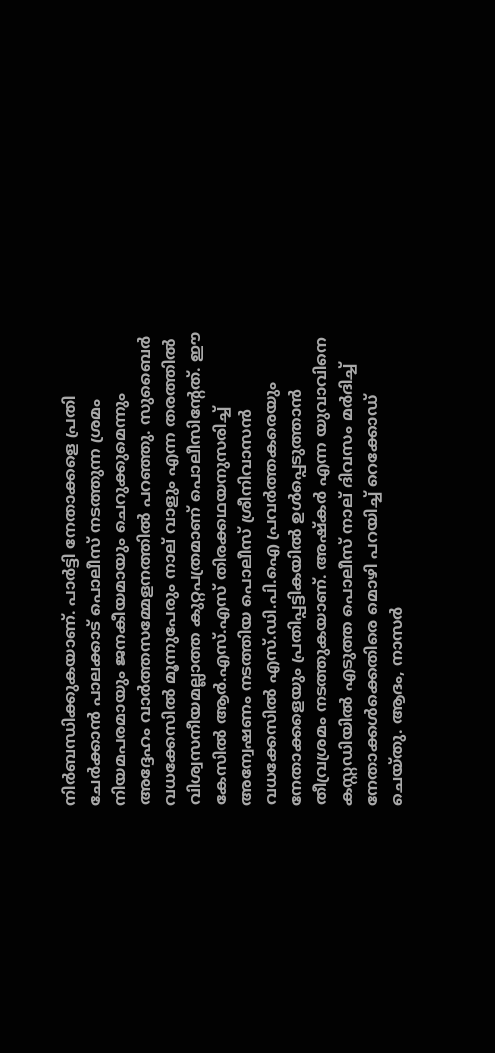നിർബന്ധിക്കുകയാണ്. പാർട്ടി നേതാക്കളെ പ്രതി ചേർക്കാൻ പാലക്കാട് പൊലീസ് നടത്തുന്ന ശ്രമം നിയമപരമായും ജനകീയമായും ചെറുക്കുമെന്നും അദ്ദേഹം വാർത്തസമ്മേളനത്തിൽ പറഞ്ഞു. സുബൈർ വധക്കേസിൽ മൂന്നുപേരും നാല് വാളും എന്ന തരത്തിൽ വിശ്വസനീയമല്ലാത്ത കുറ്റപത്രമാണ് പൊലീസിന്‍റേത്. ഈ കേസിൽ ആർ.എസ്.എസ് തിരക്കഥയനുസരിച്ച് അന്വേഷണം നടത്തിയ പൊലീസ് ശ്രീനിവാസൻ വധക്കേസിൽ എസ്.ഡി.പി.ഐ പ്രവർത്തകരെയും നേതാക്കളെയും പ്രതിപ്പട്ടികയിൽ ഉൾപ്പെടുത്താൻ തീവ്രശ്രമം നടത്തുകയാണ്. അഷ്കർ എന്ന യുവാവിനെ കസ്റ്റഡിയിൽ എടുത്ത പൊലീസ് നാല് ദിവസം മർദിച്ച് നേതാക്കൾക്കെതിരെ മൊഴി പറയിച്ച് റെക്കോഡ് ചെയ്തു. ആദം, നാസർ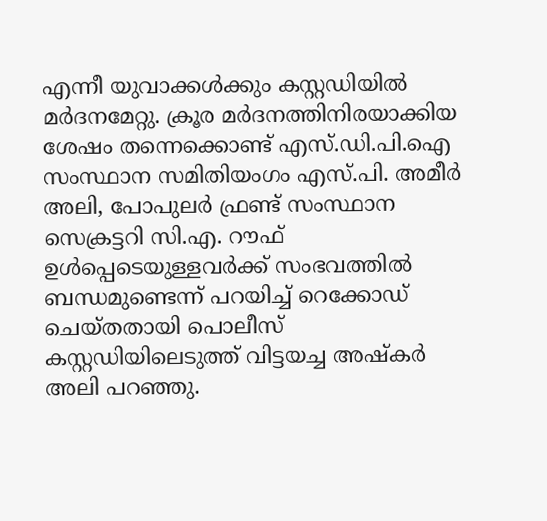എന്നീ യുവാക്കൾക്കും കസ്റ്റഡിയിൽ മർദനമേറ്റു. ക്രൂര മർദനത്തിനിരയാക്കിയ ശേഷം തന്നെക്കൊണ്ട് എസ്.ഡി.പി.ഐ സംസ്ഥാന സമിതിയംഗം എസ്.പി. അമീർ അലി, പോപുലർ ഫ്രണ്ട് സംസ്ഥാന സെക്രട്ടറി സി.എ. റൗഫ് ഉൾപ്പെടെയുള്ളവർക്ക് സംഭവത്തിൽ ബന്ധമുണ്ടെന്ന് പറയിച്ച് റെക്കോഡ് ചെയ്തതായി പൊലീസ് കസ്റ്റഡിയിലെടുത്ത് വിട്ടയച്ച അഷ്കർ അലി പറഞ്ഞു.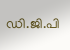ഡി.ജി.പി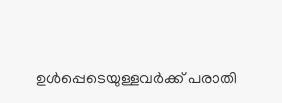ഉൾപ്പെടെയുള്ളവർക്ക് പരാതി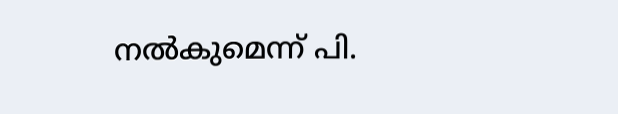നൽകുമെന്ന് പി.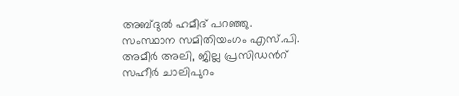അബ്ദുൽ ഹമീദ് പറഞ്ഞു. സംസ്ഥാന സമിതിയംഗം എസ്.പി. അമീർ അലി, ജില്ല പ്രസിഡന്‍റ് സഹീർ ചാലിപുറം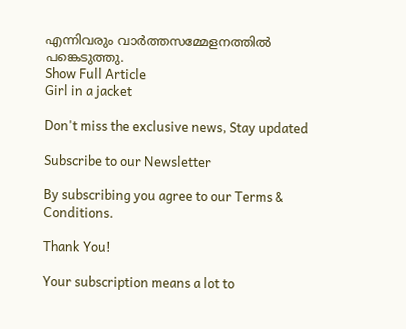എന്നിവരും വാർത്തസമ്മേളനത്തിൽ പങ്കെടുത്തു.
Show Full Article
Girl in a jacket

Don't miss the exclusive news, Stay updated

Subscribe to our Newsletter

By subscribing you agree to our Terms & Conditions.

Thank You!

Your subscription means a lot to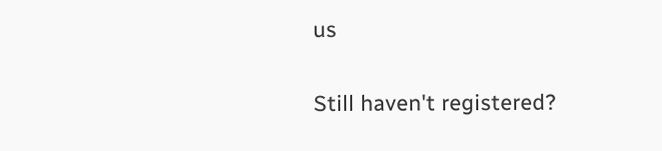us

Still haven't registered?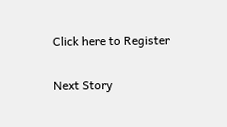Click here to Register

Next Story